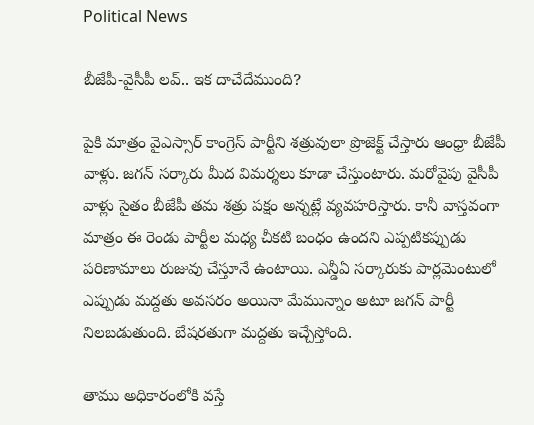Political News

బీజేపీ-వైసీపీ లవ్.. ఇక దాచేదేముంది?

పైకి మాత్రం వైఎస్సార్ కాంగ్రెస్ పార్టీని శత్రువులా ప్రొజెక్ట్ చేస్తారు ఆంధ్రా బీజేపీ వాళ్లు. జగన్ సర్కారు మీద విమర్శలు కూడా చేస్తుంటారు. మరోవైపు వైసీపీ వాళ్లు సైతం బీజేపీ తమ శత్రు పక్షం అన్నట్లే వ్యవహరిస్తారు. కానీ వాస్తవంగా మాత్రం ఈ రెండు పార్టీల మధ్య చీకటి బంధం ఉందని ఎప్పటికప్పుడు పరిణామాలు రుజువు చేస్తూనే ఉంటాయి. ఎన్డీఏ సర్కారుకు పార్లమెంటులో ఎప్పుడు మద్దతు అవసరం అయినా మేమున్నాం అటూ జగన్ పార్టీ నిలబడుతుంది. బేషరతుగా మద్దతు ఇచ్చేస్తోంది.

తాము అధికారంలోకి వస్తే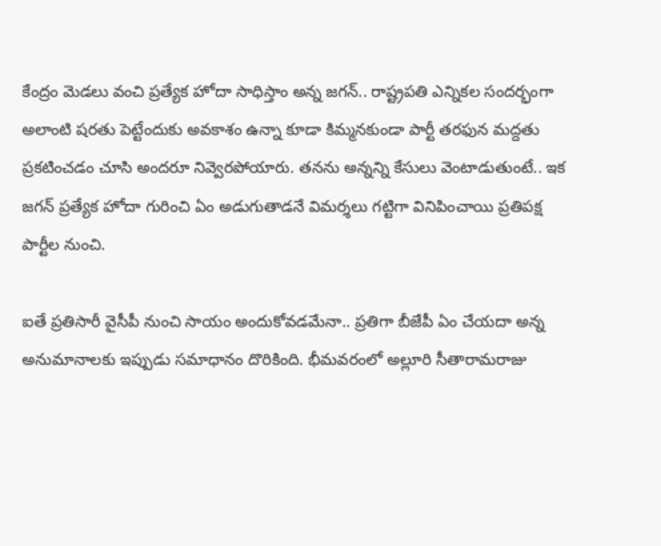కేంద్రం మెడలు వంచి ప్రత్యేక హోదా సాధిస్తాం అన్న జగన్.. రాష్ట్రపతి ఎన్నికల సందర్భంగా అలాంటి షరతు పెట్టేందుకు అవకాశం ఉన్నా కూడా కిమ్మనకుండా పార్టీ తరఫున మద్దతు ప్రకటించడం చూసి అందరూ నివ్వెరపోయారు. తనను అన్నన్ని కేసులు వెంటాడుతుంటే.. ఇక జగన్ ప్రత్యేక హోదా గురించి ఏం అడుగుతాడనే విమర్శలు గట్టిగా వినిపించాయి ప్రతిపక్ష పార్టీల నుంచి.

ఐతే ప్రతిసారీ వైసీపీ నుంచి సాయం అందుకోవడమేనా.. ప్రతిగా బీజేపీ ఏం చేయదా అన్న అనుమానాలకు ఇప్పుడు సమాధానం దొరికింది. భీమవరంలో అల్లూరి సీతారామరాజు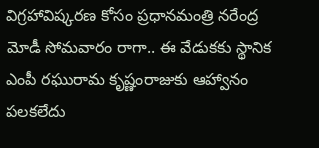విగ్రహావిష్కరణ కోసం ప్రధానమంత్రి నరేంద్ర మోడీ సోమవారం రాగా.. ఈ వేడుకకు స్థానిక ఎంపీ రఘురామ కృష్ణంరాజుకు ఆహ్వానం పలకలేదు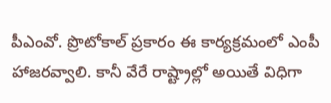పీఎంవో. ప్రొటోకాల్ ప్రకారం ఈ కార్యక్రమంలో ఎంపీ హాజరవ్వాలి. కానీ వేరే రాష్ట్రాల్లో అయితే విధిగా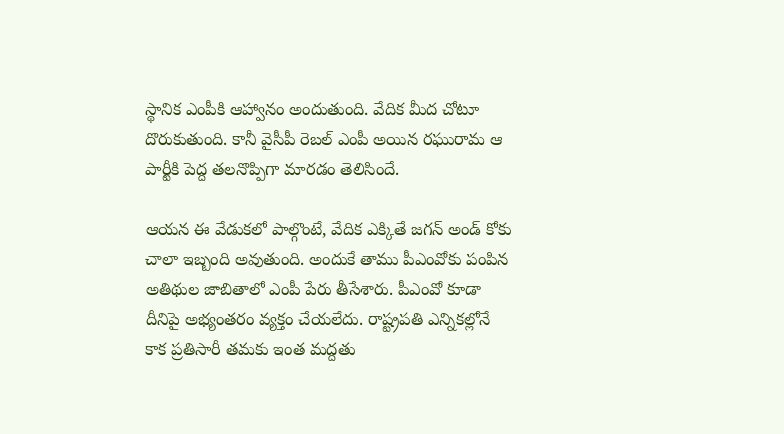స్థానిక ఎంపీకి ఆహ్వానం అందుతుంది. వేదిక మీద చోటూ దొరుకుతుంది. కానీ వైసీపీ రెబల్ ఎంపీ అయిన రఘురామ ఆ పార్టీకి పెద్ద తలనొప్పిగా మారడం తెలిసిందే.

ఆయన ఈ వేడుకలో పాల్గొంటే, వేదిక ఎక్కితే జగన్ అండ్ కోకు చాలా ఇబ్బంది అవుతుంది. అందుకే తాము పీఎంవోకు పంపిన అతిథుల జాబితాలో ఎంపీ పేరు తీసేశారు. పీఎంవో కూడా దీనిపై అభ్యంతరం వ్యక్తం చేయలేదు. రాష్ట్రపతి ఎన్నికల్లోనే కాక ప్రతిసారీ తమకు ఇంత మద్దతు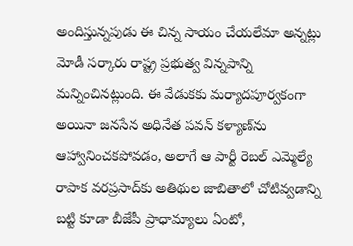అందిస్తున్నపుడు ఈ చిన్న సాయం చేయలేమా అన్నట్లు మోడీ సర్కారు రాష్ట్ర ప్రభుత్వ విన్నపాన్ని మన్నించినట్లుంది. ఈ వేడుకకు మర్యాదపూర్వకంగా అయినా జనసేన అధినేత పవన్ కళ్యాణ్‌ను ఆహ్వానించకపోవడం, అలాగే ఆ పార్టీ రెబల్ ఎమ్మెల్యే రాపాక వరప్రసాద్‌కు అతిథుల జాబితాలో చోటివ్వడాన్ని బట్టి కూడా బీజేపీ ప్రాధామ్యాలు ఏంటో,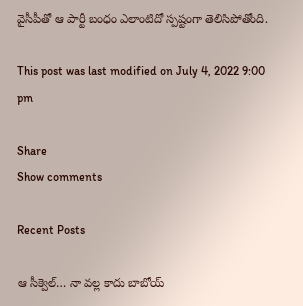వైసీపీతో ఆ పార్టీ బంధం ఎలాంటిదో స్పష్టంగా తెలిసిపోతోంది.

This post was last modified on July 4, 2022 9:00 pm

Share
Show comments

Recent Posts

ఆ సీక్వెల్… నా వల్ల కాదు బాబోయ్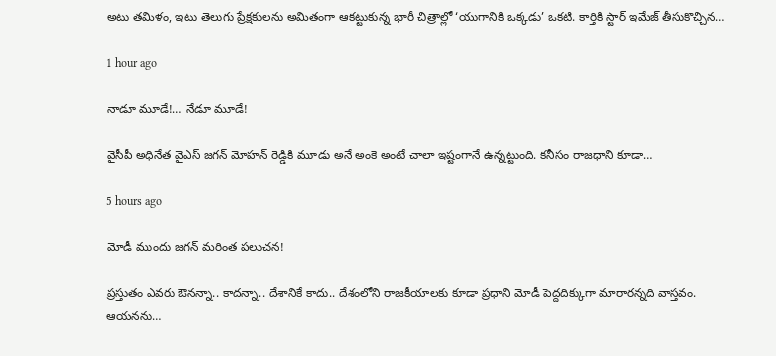అటు తమిళం, ఇటు తెలుగు ప్రేక్షకులను అమితంగా ఆకట్టుకున్న భారీ చిత్రాల్లో ‘యుగానికి ఒక్కడు’ ఒకటి. కార్తికి స్టార్ ఇమేజ్ తీసుకొచ్చిన…

1 hour ago

నాడూ మూడే!… నేడూ మూడే!

వైసీపీ అధినేత వైఎస్ జగన్ మోహన్ రెడ్డికి మూడు అనే అంకె అంటే చాలా ఇష్టంగానే ఉన్నట్టుంది. కనీసం రాజధాని కూడా…

5 hours ago

మోడీ ముందు జ‌గ‌న్ మ‌రింత‌ ప‌లుచ‌న‌!

ప్ర‌స్తుతం ఎవ‌రు ఔన‌న్నా.. కాద‌న్నా.. దేశానికే కాదు.. దేశంలోని రాజ‌కీయాల‌కు కూడా ప్ర‌ధాని మోడీ పెద్ద‌దిక్కుగా మారారన్నది వాస్త‌వం. ఆయ‌న‌ను…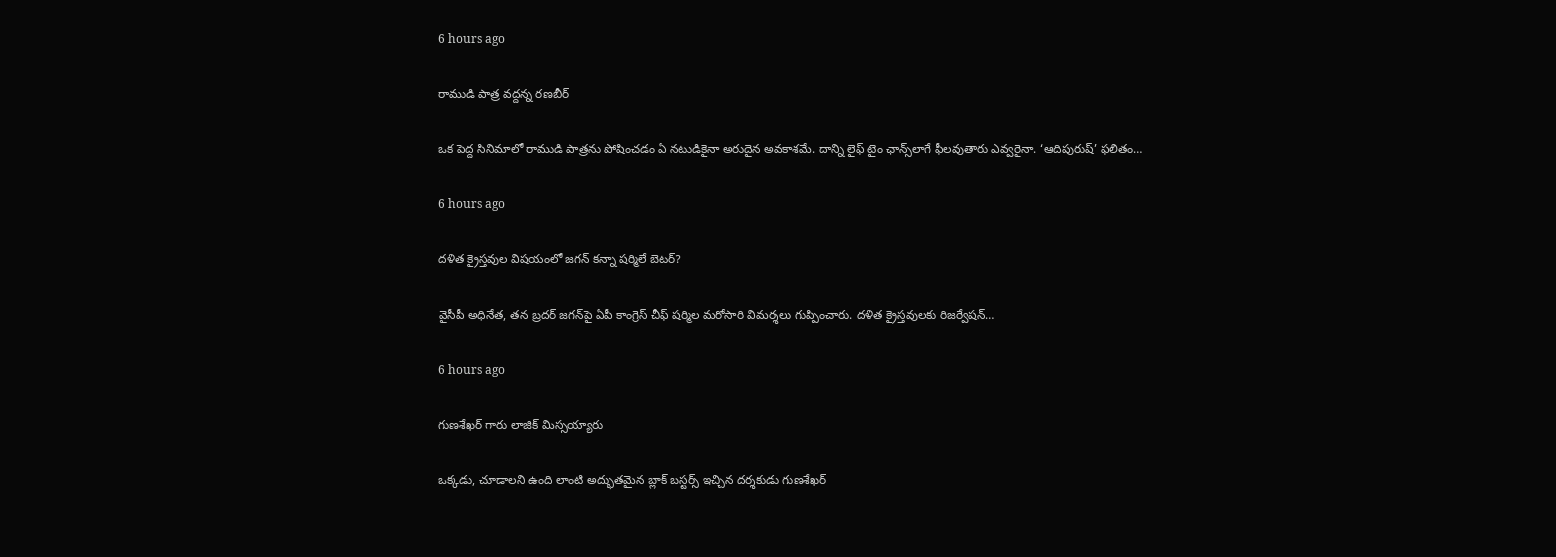6 hours ago

రాముడి పాత్ర వద్దన్న రణబీర్

ఒక పెద్ద సినిమాలో రాముడి పాత్రను పోషించడం ఏ నటుడికైనా అరుదైన అవకాశమే. దాన్ని లైఫ్ టైం ఛాన్స్‌లాగే ఫీలవుతారు ఎవ్వరైనా. ‘ఆదిపురుష్’ ఫలితం…

6 hours ago

దళిత క్రైస్తవుల విషయంలో జగన్ కన్నా షర్మిలే బెటర్?

వైసీపీ అధినేత, తన బ్రదర్ జగన్‌పై ఏపీ కాంగ్రెస్ చీఫ్ షర్మిల మరోసారి విమర్శలు గుప్పించారు. దళిత క్రైస్తవులకు రిజర్వేషన్…

6 hours ago

గుణశేఖర్ గారు లాజిక్ మిస్సయ్యారు

ఒక్కడు, చూడాలని ఉంది లాంటి అద్భుతమైన బ్లాక్ బస్టర్స్ ఇచ్చిన దర్శకుడు గుణశేఖర్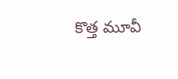కొత్త మూవీ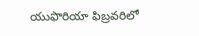యుఫొరియా ఫిబ్రవరిలో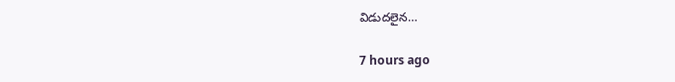విడుదలైన…

7 hours ago